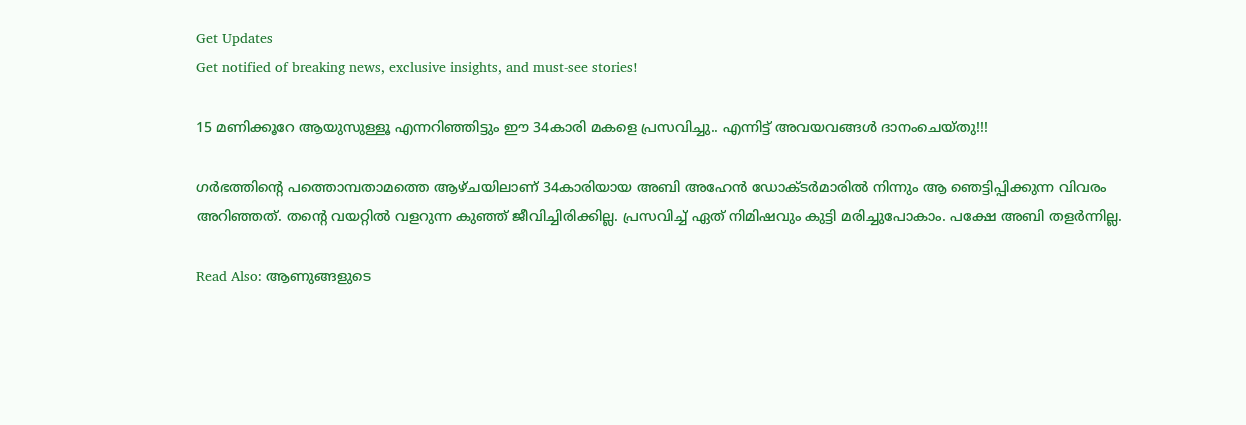Get Updates
Get notified of breaking news, exclusive insights, and must-see stories!

15 മണിക്കൂറേ ആയുസുള്ളൂ എന്നറിഞ്ഞിട്ടും ഈ 34കാരി മകളെ പ്രസവിച്ചു.. എന്നിട്ട് അവയവങ്ങള്‍ ദാനംചെയ്തു!!!

ഗര്‍ഭത്തിന്റെ പത്തൊമ്പതാമത്തെ ആഴ്ചയിലാണ് 34കാരിയായ അബി അഹേന്‍ ഡോക്ടര്‍മാരില്‍ നിന്നും ആ ഞെട്ടിപ്പിക്കുന്ന വിവരം അറിഞ്ഞത്. തന്റെ വയറ്റില്‍ വളറുന്ന കുഞ്ഞ് ജീവിച്ചിരിക്കില്ല. പ്രസവിച്ച് ഏത് നിമിഷവും കുട്ടി മരിച്ചുപോകാം. പക്ഷേ അബി തളര്‍ന്നില്ല.

Read Also: ആണുങ്ങളുടെ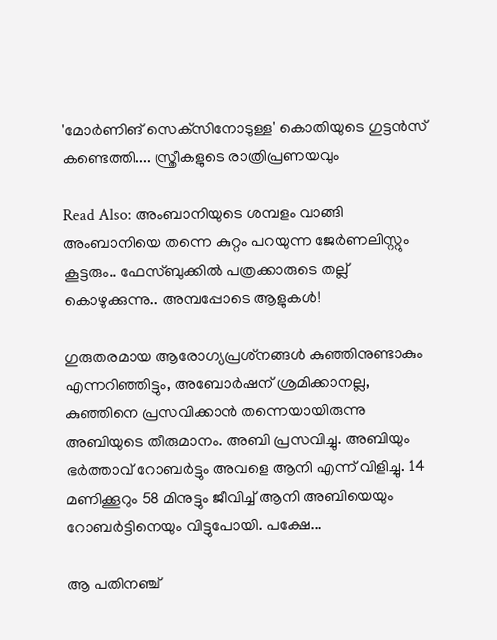'മോര്‍ണിങ് സെക്‌സിനോടുള്ള' കൊതിയുടെ ഗുട്ടന്‍സ് കണ്ടെത്തി.... സ്ത്രീകളുടെ രാത്രിപ്രണയവും

Read Also: അംബാനിയുടെ ശമ്പളം വാങ്ങി അംബാനിയെ തന്നെ കുറ്റം പറയുന്ന ജേർണലിസ്റ്റും കൂട്ടരും.. ഫേസ്ബുക്കില്‍ പത്രക്കാരുടെ തല്ല് കൊഴുക്കുന്നു.. അമ്പപ്പോടെ ആളുകള്‍!

ഗുരുതരമായ ആരോഗ്യപ്രശ്‌നങ്ങള്‍ കുഞ്ഞിനുണ്ടാകും എന്നറിഞ്ഞിട്ടും, അബോര്‍ഷന് ശ്രമിക്കാനല്ല, കുഞ്ഞിനെ പ്രസവിക്കാന്‍ തന്നെയായിരുന്നു അബിയുടെ തീരുമാനം. അബി പ്രസവിച്ചു. അബിയും ഭര്‍ത്താവ് റോബര്‍ട്ടും അവളെ ആനി എന്ന് വിളിച്ചു. 14 മണിക്കൂറും 58 മിനുട്ടും ജീവിച്ച് ആനി അബിയെയും റോബര്‍ട്ടിനെയും വിട്ടുപോയി. പക്ഷേ...

ആ പതിനഞ്ച്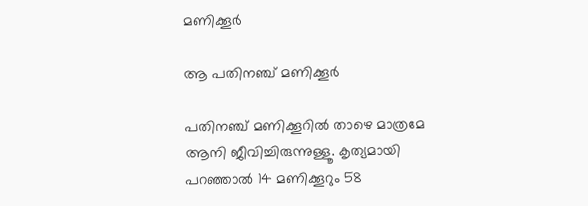മണിക്കൂര്‍

ആ പതിനഞ്ച് മണിക്കൂര്‍

പതിനഞ്ച് മണിക്കൂറില്‍ താഴെ മാത്രമേ ആനി ജീവിച്ചിരുന്നുള്ളൂ. കൃത്യമായി പറഞ്ഞാല്‍ 14 മണിക്കൂറും 58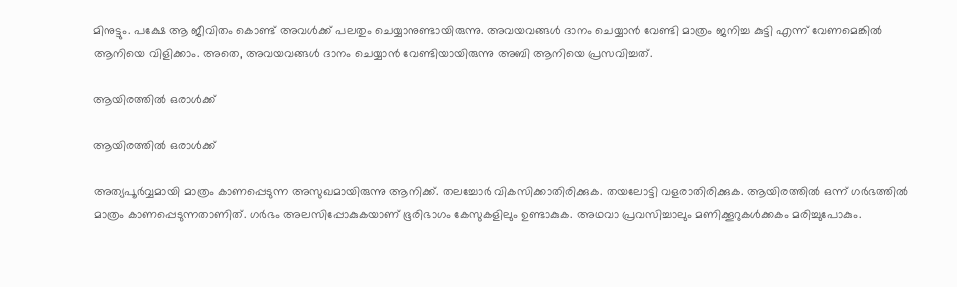മിനുട്ടും. പക്ഷേ ആ ജീവിതം കൊണ്ട് അവള്‍ക്ക് പലതും ചെയ്യാനുണ്ടായിരുന്നു. അവയവങ്ങള്‍ ദാനം ചെയ്യാന്‍ വേണ്ടി മാത്രം ജനിച്ച കുട്ടി എന്ന് വേണമെങ്കില്‍ ആനിയെ വിളിക്കാം. അതെ, അവയവങ്ങള്‍ ദാനം ചെയ്യാന്‍ വേണ്ടിയായിരുന്നു അബി ആനിയെ പ്രസവിച്ചത്.

ആയിരത്തില്‍ ഒരാള്‍ക്ക്

ആയിരത്തില്‍ ഒരാള്‍ക്ക്

അത്യപൂര്‍വ്വമായി മാത്രം കാണപ്പെടുന്ന അസുഖമായിരുന്നു ആനിക്ക്. തലച്ചോര്‍ വികസിക്കാതിരിക്കുക. തയലോട്ടി വളരാതിരിക്കുക. ആയിരത്തില്‍ ഒന്ന് ഗര്‍ഭത്തില്‍ മാത്രം കാണപ്പെടുന്നതാണിത്. ഗര്‍ഭം അലസിപ്പോകുകയാണ് ഭൂരിഭാഗം കേസുകളിലും ഉണ്ടാകുക. അഥവാ പ്രവസിച്ചാലും മണിക്കൂറുകള്‍ക്കകം മരിച്ചുപോകും.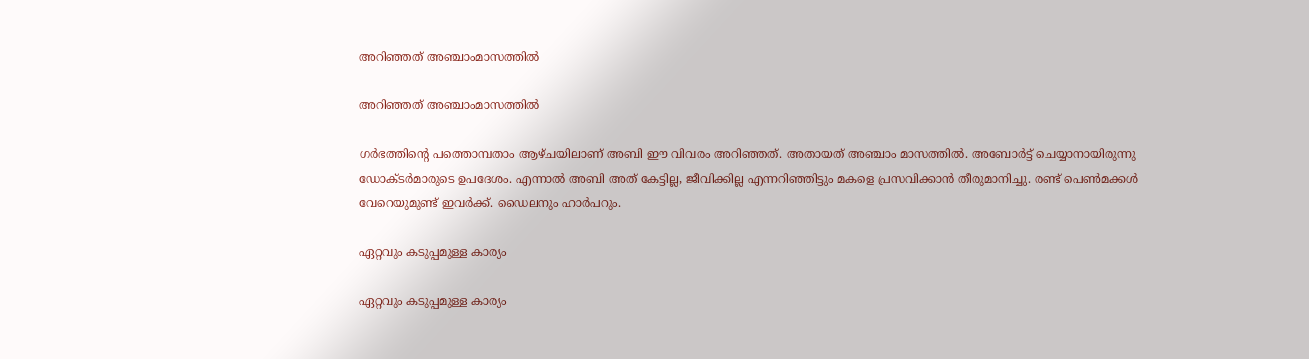അറിഞ്ഞത് അഞ്ചാംമാസത്തില്‍

അറിഞ്ഞത് അഞ്ചാംമാസത്തില്‍

ഗര്‍ഭത്തിന്റെ പത്തൊമ്പതാം ആഴ്ചയിലാണ് അബി ഈ വിവരം അറിഞ്ഞത്. അതായത് അഞ്ചാം മാസത്തില്‍. അബോര്‍ട്ട് ചെയ്യാനായിരുന്നു ഡോക്ടര്‍മാരുടെ ഉപദേശം. എന്നാല്‍ അബി അത് കേട്ടില്ല, ജീവിക്കില്ല എന്നറിഞ്ഞിട്ടും മകളെ പ്രസവിക്കാന്‍ തീരുമാനിച്ചു. രണ്ട് പെണ്‍മക്കള്‍ വേറെയുമുണ്ട് ഇവര്‍ക്ക്. ഡൈലനും ഹാര്‍പറും.

ഏറ്റവും കടുപ്പമുള്ള കാര്യം

ഏറ്റവും കടുപ്പമുള്ള കാര്യം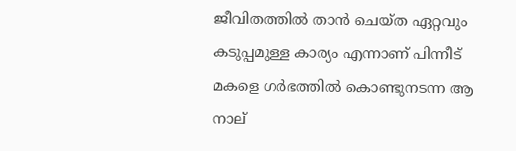ജീവിതത്തില്‍ താന്‍ ചെയ്ത ഏറ്റവും കടുപ്പമുള്ള കാര്യം എന്നാണ് പിന്നീട് മകളെ ഗര്‍ഭത്തില്‍ കൊണ്ടുനടന്ന ആ നാല്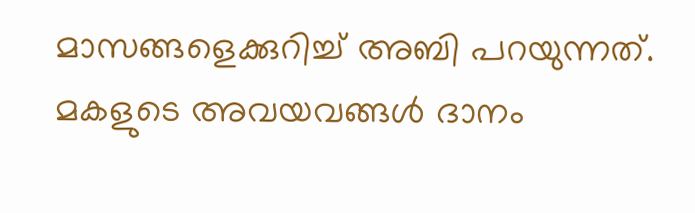മാസങ്ങളെക്കുറിച്ച് അബി പറയുന്നത്. മകളുടെ അവയവങ്ങള്‍ ദാനം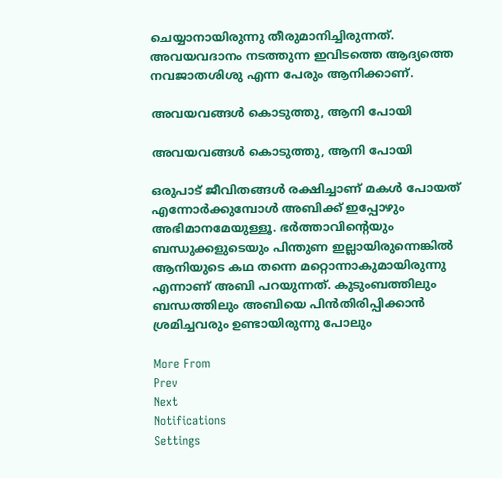ചെയ്യാനായിരുന്നു തീരുമാനിച്ചിരുന്നത്. അവയവദാനം നടത്തുന്ന ഇവിടത്തെ ആദ്യത്തെ നവജാതശിശു എന്ന പേരും ആനിക്കാണ്.

അവയവങ്ങള്‍ കൊടുത്തു, ആനി പോയി

അവയവങ്ങള്‍ കൊടുത്തു, ആനി പോയി

ഒരുപാട് ജീവിതങ്ങള്‍ രക്ഷിച്ചാണ് മകള്‍ പോയത് എന്നോര്‍ക്കുമ്പോള്‍ അബിക്ക് ഇപ്പോഴും അഭിമാനമേയുള്ളൂ. ഭര്‍ത്താവിന്റെയും ബന്ധുക്കളുടെയും പിന്തുണ ഇല്ലായിരുന്നെങ്കില്‍ ആനിയുടെ കഥ തന്നെ മറ്റൊന്നാകുമായിരുന്നു എന്നാണ് അബി പറയുന്നത്. കുടുംബത്തിലും ബന്ധത്തിലും അബിയെ പിന്‍തിരിപ്പിക്കാന്‍ ശ്രമിച്ചവരും ഉണ്ടായിരുന്നു പോലും

More From
Prev
Next
Notifications
Settings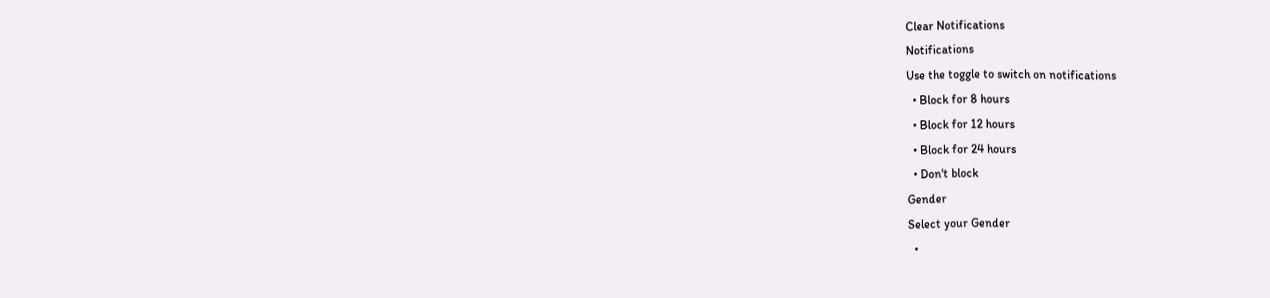Clear Notifications
Notifications
Use the toggle to switch on notifications
  • Block for 8 hours
  • Block for 12 hours
  • Block for 24 hours
  • Don't block
Gender
Select your Gender
  •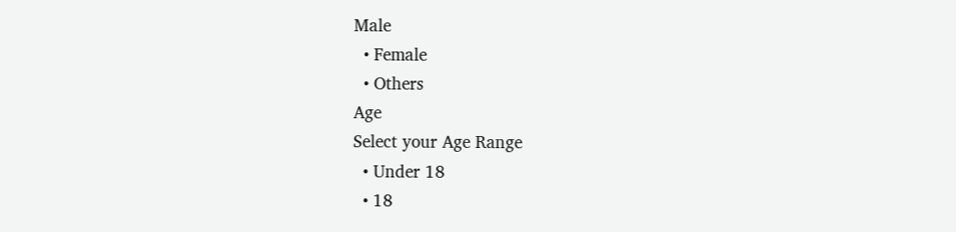Male
  • Female
  • Others
Age
Select your Age Range
  • Under 18
  • 18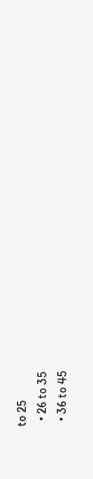to 25
  • 26 to 35
  • 36 to 45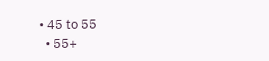• 45 to 55
  • 55+